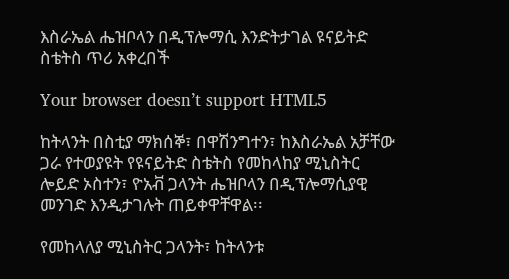እስራኤል ሔዝቦላን በዲፕሎማሲ እንድትታገል ዩናይትድ ስቴትስ ጥሪ አቀረበች

Your browser doesn’t support HTML5

ከትላንት በስቲያ ማክሰኞ፣ በዋሽንግተን፣ ከእስራኤል አቻቸው ጋራ የተወያዩት የዩናይትድ ስቴትስ የመከላከያ ሚኒስትር ሎይድ ኦስተን፣ ዮአቭ ጋላንት ሔዝቦላን በዲፕሎማሲያዊ መንገድ እንዲታገሉት ጠይቀዋቸዋል፡፡

የመከላለያ ሚኒስትር ጋላንት፣ ከትላንቱ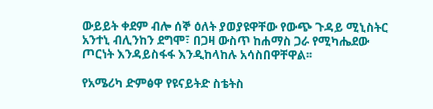ውይይት ቀደም ብሎ ሰኞ ዕለት ያወያዩዋቸው የውጭ ጉዳይ ሚኒስትር አንተኒ ብሊንከን ደግሞ፣ በጋዛ ውስጥ ከሐማስ ጋራ የሚካሔደው ጦርነት እንዳይስፋፋ እንዲከላከሉ አሳስበዋቸዋል፡፡

የአሜሪካ ድምፅዋ የዩናይትድ ስቴትስ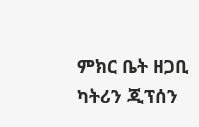ምክር ቤት ዘጋቢ ካትሪን ጂፕሰን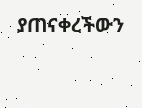ያጠናቀረችውን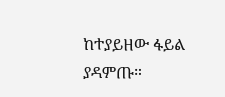ከተያይዘው ፋይል ያዳምጡ።